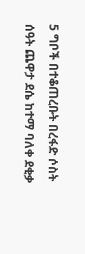5 ግቦች በተቆጠረቡት በረፋድ ሶስት ሰዓት ጨዋታ ደሴ ከተማ ባለቀ ደቂቃ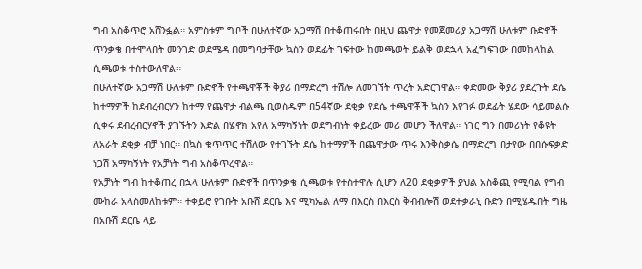ግብ አስቆጥሮ አሸንፏል። አምስቱም ግቦች በሁለተኛው አጋማሽ በተቆጠሩበት በዚህ ጨዋታ የመጀመሪያ አጋማሽ ሁለቱም ቡድኖች ጥንቃቄ በተሞላበት መንገድ ወደሜዳ በመግባታቸው ኳስን ወደፊት ገፍተው ከመጫወት ይልቅ ወደኋላ አፈግፍገው በመከላከል ሲጫወቱ ተስተውለዋል።
በሁለተኛው አጋማሽ ሁለቱም ቡድኖች የተጫዋቾች ቅያሪ በማድረግ ተሽሎ ለመገኘት ጥረት አድርገዋል። ቀድመው ቅያሪ ያደረጉት ደሴ ከተማዎች ከደብረብርሃን ከተማ የጨዋታ ብልጫ ቢወስዱም በ54ኛው ደቂቃ የደሴ ተጫዋቾች ኳስን እየገፉ ወደፊት ሄደው ሳይመልሱ ሲቀሩ ደብረብርሃኖች ያገኙትን እድል በሄኖክ አየለ አማካኝነት ወደግብነት ቀይረው መሪ መሆን ችለዋል። ነገር ግን በመሪነት የቆዩት ለአራት ደቂቃ ብቻ ነበር። በኳስ ቁጥጥር ተሽለው የተገኙት ደሴ ከተማዎች በጨዋታው ጥሩ እንቅስቃሴ በማድረግ በታየው በበሱፍቃድ ነጋሽ አማካኝነት የአቻነት ግብ አስቆጥረዋል።
የአቻነት ግብ ከተቆጠረ በኋላ ሁለቱም ቡድኖች በጥንቃቄ ሲጫወቱ የተስተዋሉ ሲሆን ለ20 ደቂቃዎች ያህል አስቆጪ የሚባል የግብ ሙከራ አላስመለከቱም። ተቀይሮ የገቡት አቡሸ ደርቤ እና ሚካኤል ለማ በእርስ በእርስ ቅብብሎሽ ወደተቃራኒ ቡድን በሚሄዱበት ግዜ በአቡሽ ደርቤ ላይ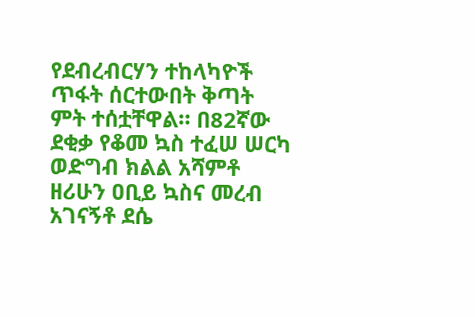የደብረብርሃን ተከላካዮች ጥፋት ሰርተውበት ቅጣት ምት ተሰቷቸዋል። በ82ኛው ደቂቃ የቆመ ኳስ ተፈሠ ሠርካ ወድግብ ክልል አሻምቶ ዘሪሁን ዐቢይ ኳስና መረብ አገናኝቶ ደሴ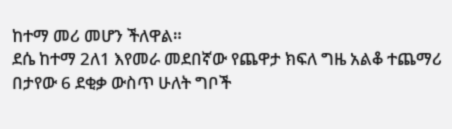ከተማ መሪ መሆን ችለዋል።
ደሴ ከተማ 2ለ1 እየመራ መደበኛው የጨዋታ ክፍለ ግዜ አልቆ ተጨማሪ በታየው 6 ደቂቃ ውስጥ ሁለት ግቦች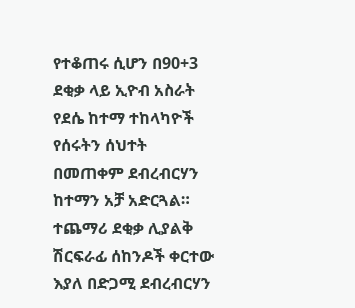የተቆጠሩ ሲሆን በ90+3 ደቂቃ ላይ ኢዮብ አስራት የደሴ ከተማ ተከላካዮች የሰሩትን ሰህተት በመጠቀም ደብረብርሃን ከተማን አቻ አድርጓል።
ተጨማሪ ደቂቃ ሊያልቅ ሽርፍራፊ ሰከንዶች ቀርተው እያለ በድጋሚ ደብረብርሃን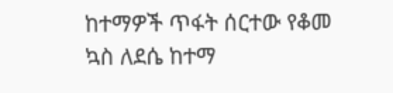ከተማዎች ጥፋት ሰርተው የቆመ ኳስ ለደሴ ከተማ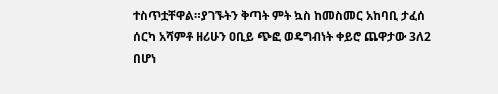ተስጥቷቸዋል።ያገኙትን ቅጣት ምት ኳስ ከመስመር አከባቢ ታፈሰ ሰርካ አሻምቶ ዘሪሁን ዐቢይ ጭፎ ወዴግብነት ቀይሮ ጨዋታው 3ለ2 በሆነ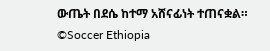ውጤት በደሴ ከተማ አሸናፊነት ተጠናቋል።
©Soccer Ethiopia